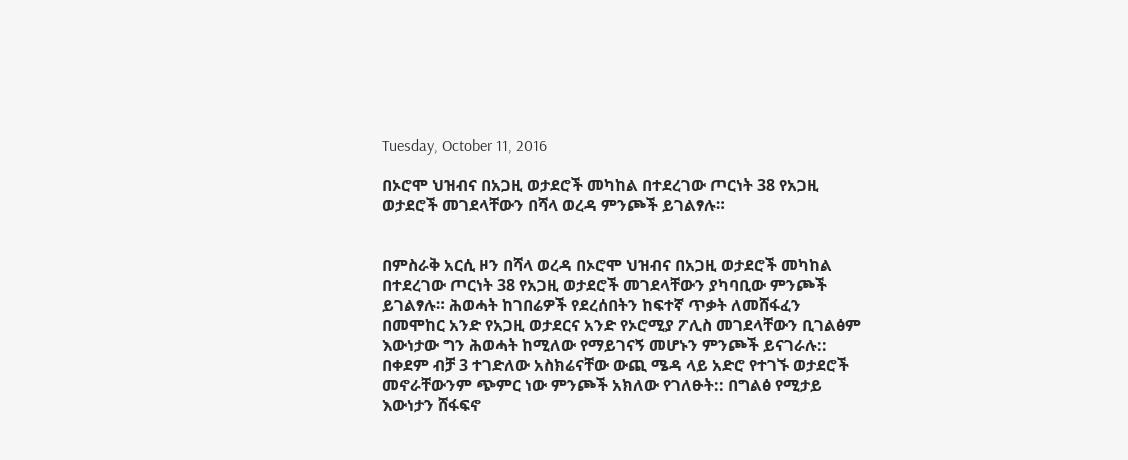Tuesday, October 11, 2016

በኦሮሞ ህዝብና በአጋዚ ወታደሮች መካከል በተደረገው ጦርነት 38 የአጋዚ ወታደሮች መገደላቸውን በሻላ ወረዳ ምንጮች ይገልፃሉ።


በምስራቅ አርሲ ዞን በሻላ ወረዳ በኦሮሞ ህዝብና በአጋዚ ወታደሮች መካከል በተደረገው ጦርነት 38 የአጋዚ ወታደሮች መገደላቸውን ያካባቢው ምንጮች ይገልፃሉ። ሕወሓት ከገበሬዎች የደረሰበትን ከፍተኛ ጥቃት ለመሸፋፈን በመሞከር አንድ የአጋዚ ወታደርና አንድ የኦሮሚያ ፖሊስ መገደላቸውን ቢገልፅም እውነታው ግን ሕወሓት ከሚለው የማይገናኝ መሆኑን ምንጮች ይናገራሉ::
በቀደም ብቻ 3 ተገድለው አስክሬናቸው ውጪ ሜዳ ላይ አድሮ የተገኙ ወታደሮች መኖራቸውንም ጭምር ነው ምንጮች አክለው የገለፁት:: በግልፅ የሚታይ እውነታን ሸፋፍኖ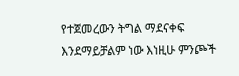የተጀመረውን ትግል ማደናቀፍ እንደማይቻልም ነው እነዚሁ ምንጮች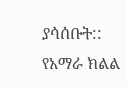ያሳሰቡት::
የአማራ ክልል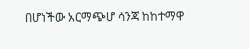በሆነችው አርማጭሆ ሳንጃ ከከተማዋ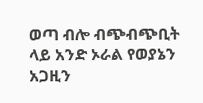ወጣ ብሎ ብጭብጭቢት ላይ አንድ ኦራል የወያኔን አጋዚን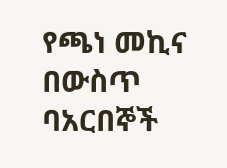የጫነ መኪና በውስጥ ባአርበኞች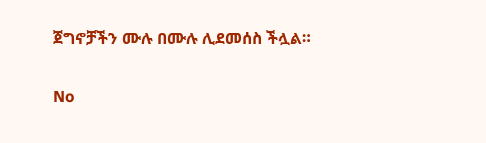ጀግኖቻችን ሙሉ በሙሉ ሊደመሰስ ችሏል።

No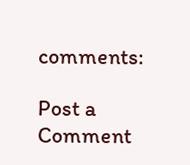comments:

Post a Comment